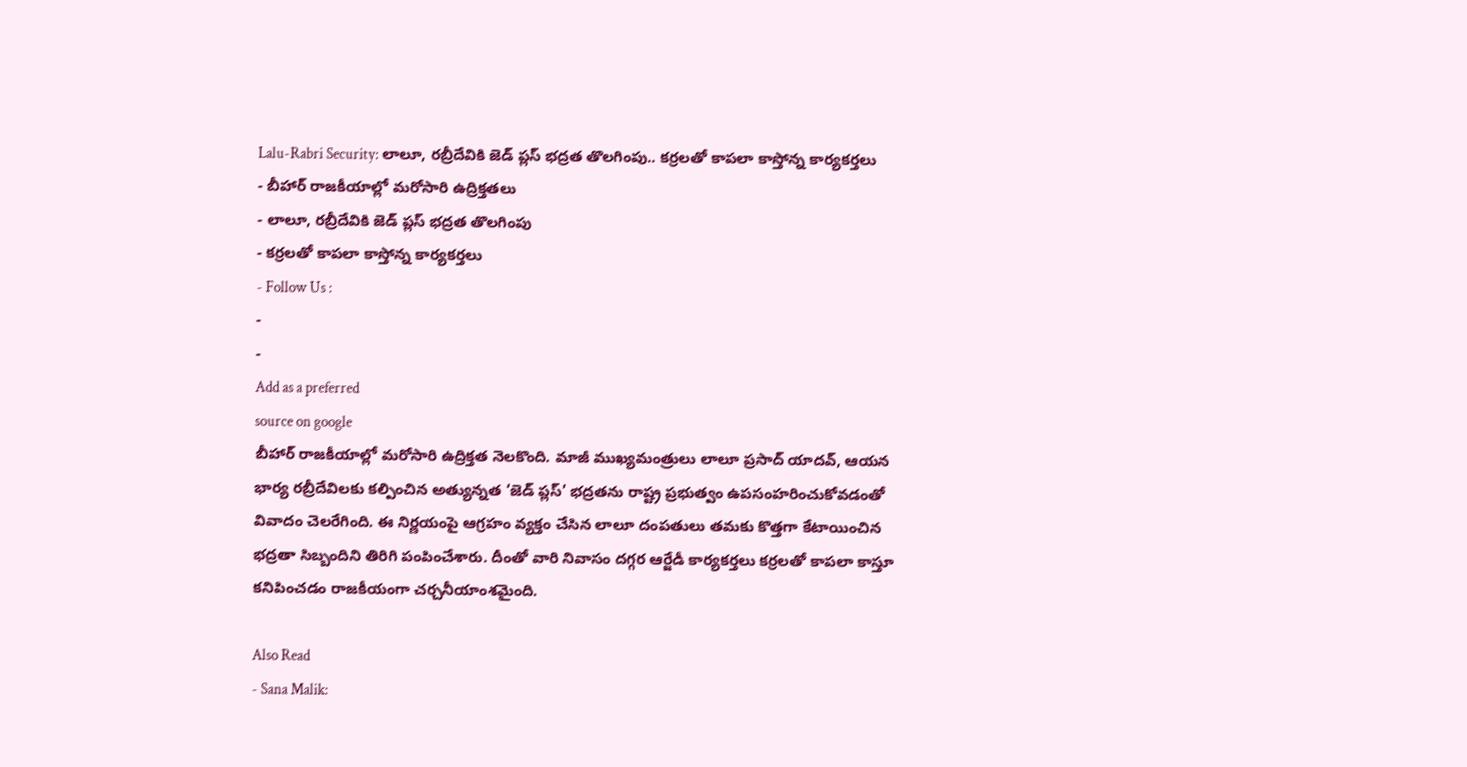Lalu-Rabri Security: లాలూ, రబ్రీదేవికి జెడ్ ప్లస్ భద్రత తొలగింపు.. కర్రలతో కాపలా కాస్తోన్న కార్యకర్తలు
- బీహార్ రాజకీయాల్లో మరోసారి ఉద్రిక్తతలు
- లాలూ, రబ్రీదేవికి జెడ్ ప్లస్ భద్రత తొలగింపు
- కర్రలతో కాపలా కాస్తోన్న కార్యకర్తలు
- Follow Us :
-
-
Add as a preferred
source on google
బీహార్ రాజకీయాల్లో మరోసారి ఉద్రిక్తత నెలకొంది. మాజీ ముఖ్యమంత్రులు లాలూ ప్రసాద్ యాదవ్, ఆయన భార్య రబ్రీదేవిలకు కల్పించిన అత్యున్నత ‘జెడ్ ప్లస్’ భద్రతను రాష్ట్ర ప్రభుత్వం ఉపసంహరించుకోవడంతో వివాదం చెలరేగింది. ఈ నిర్ణయంపై ఆగ్రహం వ్యక్తం చేసిన లాలూ దంపతులు తమకు కొత్తగా కేటాయించిన భద్రతా సిబ్బందిని తిరిగి పంపించేశారు. దీంతో వారి నివాసం దగ్గర ఆర్జేడీ కార్యకర్తలు కర్రలతో కాపలా కాస్తూ కనిపించడం రాజకీయంగా చర్చనీయాంశమైంది.

Also Read
- Sana Malik: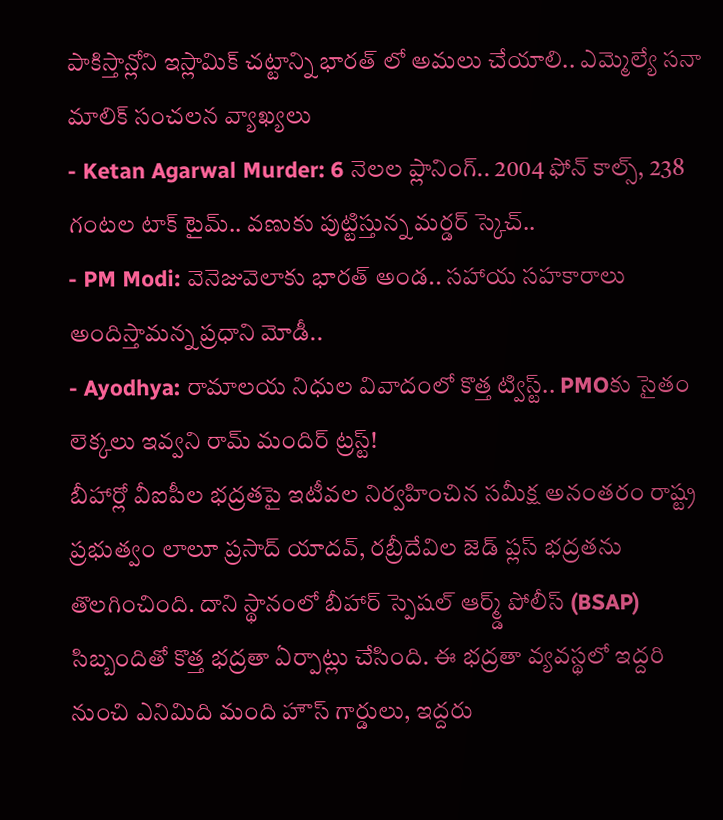పాకిస్తాన్లోని ఇస్లామిక్ చట్టాన్ని భారత్ లో అమలు చేయాలి.. ఎమ్మెల్యే సనా మాలిక్ సంచలన వ్యాఖ్యలు
- Ketan Agarwal Murder: 6 నెలల ప్లానింగ్.. 2004 ఫోన్ కాల్స్, 238 గంటల టాక్ టైమ్.. వణుకు పుట్టిస్తున్న మర్డర్ స్కెచ్..
- PM Modi: వెనెజువెలాకు భారత్ అండ.. సహాయ సహకారాలు అందిస్తామన్న ప్రధాని మోడీ..
- Ayodhya: రామాలయ నిధుల వివాదంలో కొత్త ట్విస్ట్.. PMOకు సైతం లెక్కలు ఇవ్వని రామ్ మందిర్ ట్రస్ట్!
బీహార్లో వీఐపీల భద్రతపై ఇటీవల నిర్వహించిన సమీక్ష అనంతరం రాష్ట్ర ప్రభుత్వం లాలూ ప్రసాద్ యాదవ్, రబ్రీదేవిల జెడ్ ప్లస్ భద్రతను తొలగించింది. దాని స్థానంలో బీహార్ స్పెషల్ ఆర్మ్డ్ పోలీస్ (BSAP) సిబ్బందితో కొత్త భద్రతా ఏర్పాట్లు చేసింది. ఈ భద్రతా వ్యవస్థలో ఇద్దరి నుంచి ఎనిమిది మంది హౌస్ గార్డులు, ఇద్దరు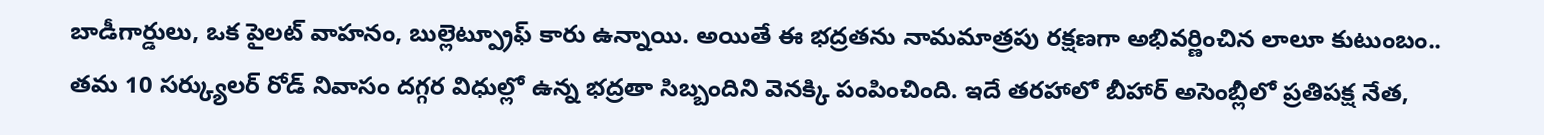బాడీగార్డులు, ఒక పైలట్ వాహనం, బుల్లెట్ప్రూఫ్ కారు ఉన్నాయి. అయితే ఈ భద్రతను నామమాత్రపు రక్షణగా అభివర్ణించిన లాలూ కుటుంబం.. తమ 10 సర్క్యులర్ రోడ్ నివాసం దగ్గర విధుల్లో ఉన్న భద్రతా సిబ్బందిని వెనక్కి పంపించింది. ఇదే తరహాలో బీహార్ అసెంబ్లీలో ప్రతిపక్ష నేత,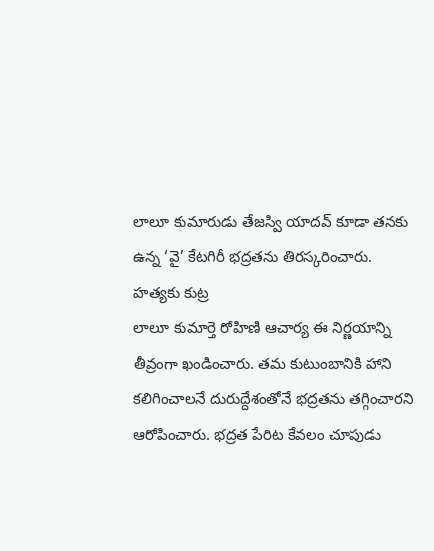లాలూ కుమారుడు తేజస్వి యాదవ్ కూడా తనకు ఉన్న ‘వై’ కేటగిరీ భద్రతను తిరస్కరించారు.
హత్యకు కుట్ర
లాలూ కుమార్తె రోహిణి ఆచార్య ఈ నిర్ణయాన్ని తీవ్రంగా ఖండించారు. తమ కుటుంబానికి హాని కలిగించాలనే దురుద్దేశంతోనే భద్రతను తగ్గించారని ఆరోపించారు. భద్రత పేరిట కేవలం చూపుడు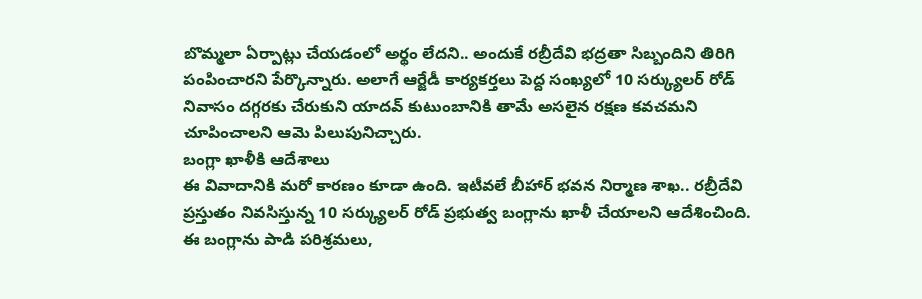బొమ్మలా ఏర్పాట్లు చేయడంలో అర్థం లేదని.. అందుకే రబ్రీదేవి భద్రతా సిబ్బందిని తిరిగి పంపించారని పేర్కొన్నారు. అలాగే ఆర్జేడీ కార్యకర్తలు పెద్ద సంఖ్యలో 10 సర్క్యులర్ రోడ్ నివాసం దగ్గరకు చేరుకుని యాదవ్ కుటుంబానికి తామే అసలైన రక్షణ కవచమని చూపించాలని ఆమె పిలుపునిచ్చారు.
బంగ్లా ఖాళీకి ఆదేశాలు
ఈ వివాదానికి మరో కారణం కూడా ఉంది. ఇటీవలే బీహార్ భవన నిర్మాణ శాఖ.. రబ్రీదేవి ప్రస్తుతం నివసిస్తున్న 10 సర్క్యులర్ రోడ్ ప్రభుత్వ బంగ్లాను ఖాళీ చేయాలని ఆదేశించింది. ఈ బంగ్లాను పాడి పరిశ్రమలు,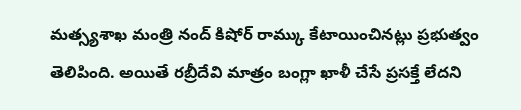మత్స్యశాఖ మంత్రి నంద్ కిషోర్ రామ్కు కేటాయించినట్లు ప్రభుత్వం తెలిపింది. అయితే రబ్రీదేవి మాత్రం బంగ్లా ఖాళీ చేసే ప్రసక్తే లేదని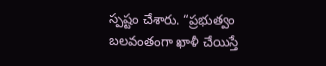స్పష్టం చేశారు. “ప్రభుత్వం బలవంతంగా ఖాళీ చేయిస్తే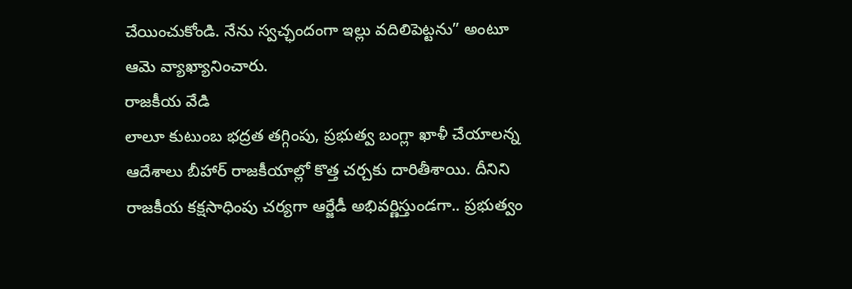చేయించుకోండి. నేను స్వచ్ఛందంగా ఇల్లు వదిలిపెట్టను” అంటూ ఆమె వ్యాఖ్యానించారు.
రాజకీయ వేడి
లాలూ కుటుంబ భద్రత తగ్గింపు, ప్రభుత్వ బంగ్లా ఖాళీ చేయాలన్న ఆదేశాలు బీహార్ రాజకీయాల్లో కొత్త చర్చకు దారితీశాయి. దీనిని రాజకీయ కక్షసాధింపు చర్యగా ఆర్జేడీ అభివర్ణిస్తుండగా.. ప్రభుత్వం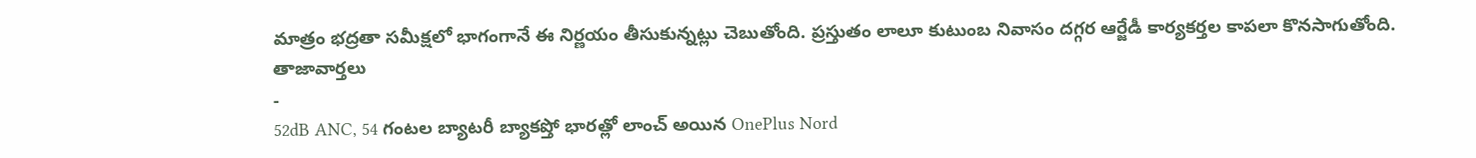మాత్రం భద్రతా సమీక్షలో భాగంగానే ఈ నిర్ణయం తీసుకున్నట్లు చెబుతోంది. ప్రస్తుతం లాలూ కుటుంబ నివాసం దగ్గర ఆర్జేడీ కార్యకర్తల కాపలా కొనసాగుతోంది.
తాజావార్తలు
-
52dB ANC, 54 గంటల బ్యాటరీ బ్యాకప్తో భారత్లో లాంచ్ అయిన OnePlus Nord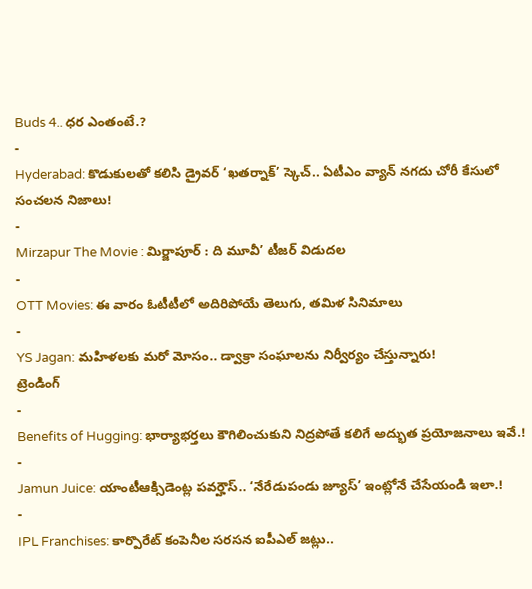Buds 4.. ధర ఎంతంటే.?
-
Hyderabad: కొడుకులతో కలిసి డ్రైవర్ ‘ఖతర్నాక్’ స్కెచ్.. ఏటీఎం వ్యాన్ నగదు చోరీ కేసులో సంచలన నిజాలు!
-
Mirzapur The Movie : మిర్జాపూర్ : ది మూవీ’ టీజర్ విడుదల
-
OTT Movies: ఈ వారం ఓటీటీలో అదిరిపోయే తెలుగు, తమిళ సినిమాలు
-
YS Jagan: మహిళలకు మరో మోసం.. డ్వాక్రా సంఘాలను నిర్వీర్యం చేస్తున్నారు!
ట్రెండింగ్
-
Benefits of Hugging: భార్యాభర్తలు కౌగిలించుకుని నిద్రపోతే కలిగే అద్భుత ప్రయోజనాలు ఇవే.!
-
Jamun Juice: యాంటీఆక్సిడెంట్ల పవర్హౌస్.. ‘నేరేడుపండు జ్యూస్’ ఇంట్లోనే చేసేయండి ఇలా.!
-
IPL Franchises: కార్పొరేట్ కంపెనీల సరసన ఐపీఎల్ జట్లు..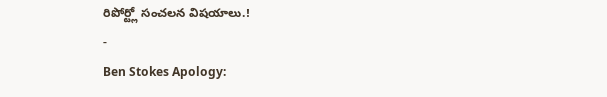రిపోర్ట్లో సంచలన విషయాలు.!
-
Ben Stokes Apology: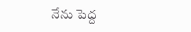నేను పెద్ద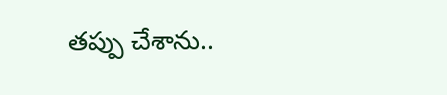తప్పు చేశాను..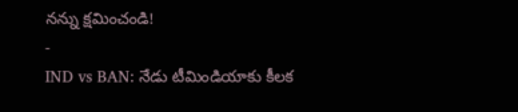నన్ను క్షమించండి!
-
IND vs BAN: నేడు టీమిండియాకు కీలక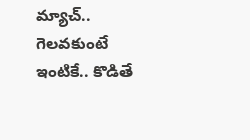మ్యాచ్.. గెలవకుంటే ఇంటికే.. కొడితే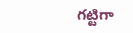గట్టిగా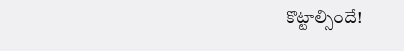కొట్టాల్సిందే!